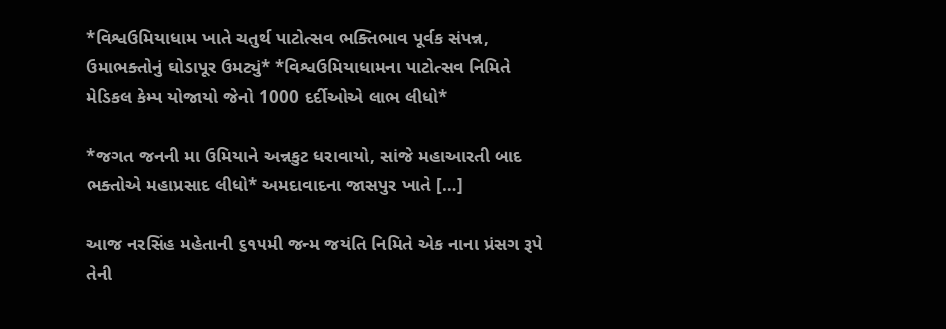*વિશ્વઉમિયાધામ ખાતે ચતુર્થ પાટોત્સવ ભક્તિભાવ પૂર્વક સંપન્ન, ઉમાભક્તોનું ઘોડાપૂર ઉમટ્યું* *વિશ્વઉમિયાધામના પાટોત્સવ નિમિતે મેડિકલ કેમ્પ યોજાયો જેનો 1000 દર્દીઓએ લાભ લીધો*

*જગત જનની મા ઉમિયાને અન્નકુટ ધરાવાયો, સાંજે મહાઆરતી બાદ ભક્તોએ મહાપ્રસાદ લીધો* અમદાવાદના જાસપુર ખાતે […]

આજ નરસિંહ મહેતાની ૬૧૫મી જન્મ જયંતિ નિમિતે એક નાના પ્રંસગ રૂપે તેની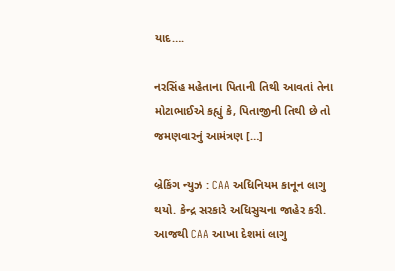યાદ….

નરસિંહ મહેતાના પિતાની તિથી આવતાં તેના મોટાભાઈએ કહ્યું કે, પિતાજીની તિથી છે તો જમણવારનું આમંત્રણ […]

બ્રેકિંગ ન્યુઝ : CAA અધિનિયમ કાનૂન લાગુ થયો. કેન્દ્ર સરકારે અધિસુચના જાહેર કરી. આજથી CAA આખા દેશમાં લાગુ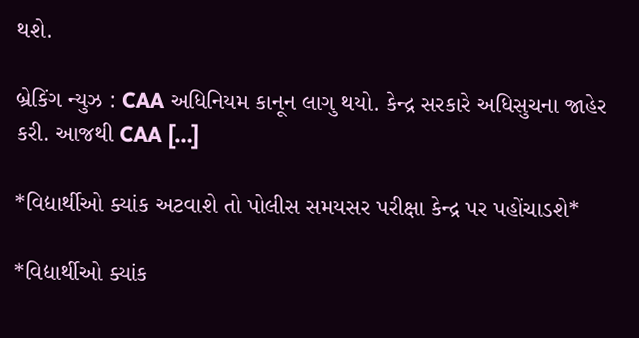થશે.

બ્રેકિંગ ન્યુઝ : CAA અધિનિયમ કાનૂન લાગુ થયો. કેન્દ્ર સરકારે અધિસુચના જાહેર કરી. આજથી CAA […]

*વિદ્યાર્થીઓ ક્યાંક અટવાશે તો પોલીસ સમયસર પરીક્ષા કેન્દ્ર પર પહોંચાડશે*

*વિદ્યાર્થીઓ ક્યાંક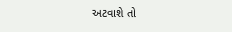અટવાશે તો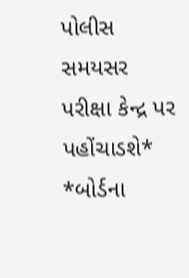પોલીસ સમયસર પરીક્ષા કેન્દ્ર પર પહોંચાડશે* *બોર્ડના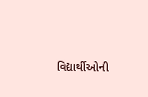વિદ્યાર્થીઓની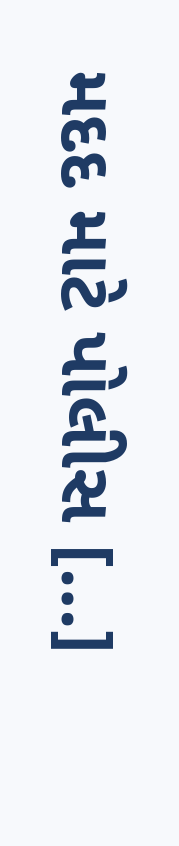મદદ માટે પોલીસ […]